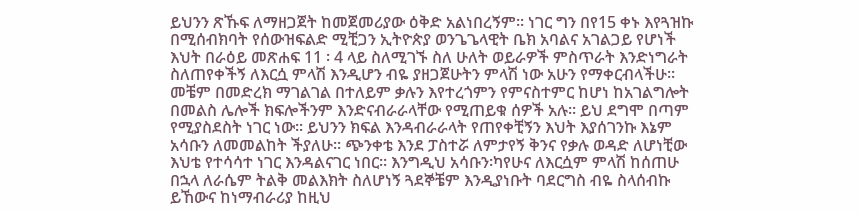ይህንን ጽኹፍ ለማዘጋጀት ከመጀመሪያው ዕቅድ አልነበረኝም፡፡ ነገር ግን በየ15 ቀኑ እየጓዝኩ በሚሰብክባት የሰውዝፍልድ ሚቺጋን ኢትዮጵያ ወንጌጌላዊት ቤክ አባልና አገልጋይ የሆነች እህት በራዕይ መጽሐፍ 11 ፡ 4 ላይ ስለሚገኙ ስለ ሁለት ወይራዎች ምስጥራት እንድነግራት ስለጠየቀችኝ ለእርሷ ምላሽ እንዲሆን ብዬ ያዘጋጀሁትን ምላሽ ነው አሁን የማቀርብላችሁ፡፡ መቼም በመድረክ ማገልገል በተለይም ቃሉን እየተረጎምን የምናስተምር ከሆነ ከአገልግሎት በመልስ ሌሎች ክፍሎችንም እንድናብራራላቸው የሚጠይቁ ሰዎች አሉ፡፡ ይህ ደግሞ በጣም የሚያስደስት ነገር ነው፡፡ ይህንን ክፍል እንዳብራራላት የጠየቀቺኝን እህት እያሰገንኩ እኔም አሳቡን ለመመልከት ችያለሁ፡፡ ጭንቀቴ እንደ ፓስተሯ ለምታየኝ ቅንና የቃሉ ወዳድ ለሆነቺው እህቴ የተሳሳተ ነገር እንዳልናገር ነበር፡፡ እንግዲህ አሳቡን፡ካየሁና ለእርሷም ምላሽ ከሰጠሁ በኋላ ለራሴም ትልቅ መልእክት ስለሆነኝ ጓደኞቼም እንዲያነቡት ባደርግስ ብዬ ስላሰብኩ ይኸውና ከነማብራሪያ ከዚህ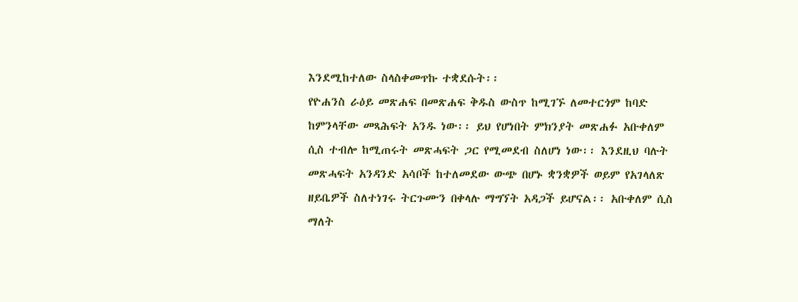እንደሚከተለው ስላስቀመጥኩ ተቋደሱት፡፡
የዮሐንስ ራዕይ መጽሐፍ በመጽሐፍ ቅዱስ ውስጥ ከሚገኙ ለመተርጎም ከባድ ከምንላቸው መጻሕፍት አንዱ ነው፡፡ ይህ የሆነበት ምክንያት መጽሐፉ አቡቀለም ሲስ ተብሎ ከሚጠሩት መጽሓፍት ጋር የሚመደብ ስለሆነ ነው፡፡ እንደዚህ ባሉት መጽሓፍት አንዳንድ አሳቦች ከተለመደው ውጭ በሆኑ ቋንቋዎች ወይም የአገላለጽ ዘይቤዎች ስለተነገሩ ትርጉሙን በቀላሉ ማግኘት አዳጋች ይሆናል፡፡ አቡቀለም ሲስ ማለት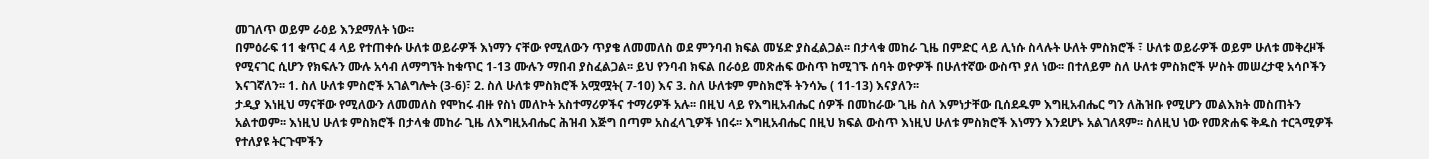መገለጥ ወይም ራዕይ እንደማለት ነው፡፡
በምዕራፍ 11 ቁጥር 4 ላይ የተጠቀሱ ሁለቱ ወይራዎች እነማን ናቸው የሚለውን ጥያቄ ለመመለስ ወደ ምንባብ ክፍል መሄድ ያስፈልጋል፡፡ በታላቁ መከራ ጊዜ በምድር ላይ ሊነሱ ስላሉት ሁለት ምስክሮች ፣ ሁለቱ ወይራዎች ወይም ሁለቱ መቅረዞች የሚናገር ሲሆን የክፍሉን ሙሉ አሳብ ለማግኘት ከቁጥር 1-13 ሙሉን ማበብ ያስፈልጋል፡፡ ይህ የንባብ ክፍል በራዕይ መጽሐፍ ውስጥ ከሚገኙ ሰባት ወዮዎች በሁለተኛው ውስጥ ያለ ነው፡፡ በተለይም ስለ ሁለቱ ምስክሮች ሦስት መሠረታዊ አሳቦችን እናገኛለን፡፡ 1. ስለ ሁለቱ ምስሮች አገልግሎት (3-6)፣ 2. ስለ ሁለቱ ምስክሮች አሟሟት( 7-10) እና 3. ስለ ሁለቱም ምስክሮች ትንሳኤ ( 11-13) እናያለን፡፡
ታዲያ እነዚህ ማናቸው የሚለውን ለመመለስ የሞከሩ ብዙ የስነ መለኮት አስተማሪዎችና ተማሪዎች አሉ፡፡ በዚህ ላይ የእግዚአብሔር ሰዎች በመከራው ጊዜ ስለ እምነታቸው ቢሰደዱም እግዚአብሔር ግን ለሕዝቡ የሚሆን መልእክት መስጠትን አልተወም፡፡ እነዚህ ሁለቱ ምስክሮች በታላቁ መከራ ጊዜ ለእግዚአብሔር ሕዝብ እጅግ በጣም አስፈላጊዎች ነበሩ፡፡ እግዚአብሔር በዚህ ክፍል ውስጥ እነዚህ ሁለቱ ምስክሮች እነማን እንደሆኑ አልገለጻም፡፡ ስለዚህ ነው የመጽሐፍ ቅዱስ ተርጓሚዎች የተለያዩ ትርጉሞችን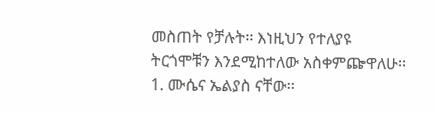መስጠት የቻሉት፡፡ እነዚህን የተለያዩ ትርጎሞቹን እንደሚከተለው አስቀምጬዋለሁ፡፡1. ሙሴና ኤልያስ ናቸው፡፡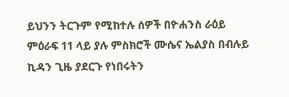ይህንን ትርጉም የሚከተሉ ሰዎች በዮሐንስ ራዕይ ምዕራፍ 11 ላይ ያሉ ምስክሮች ሙሴና ኤልያስ በብሉይ ኪዳን ጊዜ ያደርጉ የነበሩትን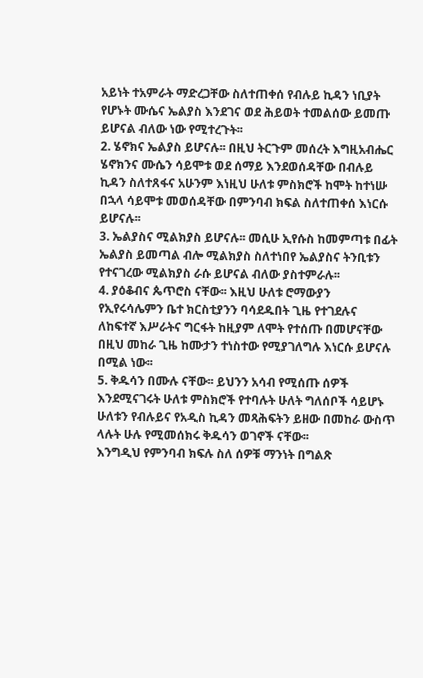አይነት ተአምራት ማድረጋቸው ስለተጠቀሰ የብሉይ ኪዳን ነቢያት የሆኑት ሙሴና ኤልያስ እንደገና ወደ ሕይወት ተመልሰው ይመጡ ይሆናል ብለው ነው የሚተረጉት፡፡
2. ሄኖክና ኤልያስ ይሆናሉ፡፡ በዚህ ትርጉም መሰረት እግዚአብሔር ሄኖክንና ሙሴን ሳይሞቱ ወደ ሰማይ እንደወሰዳቸው በብሉይ ኪዳን ስለተጸፋና አሁንም እነዚህ ሁለቱ ምስክሮች ከሞት ከተነሡ በኋላ ሳይሞቱ መወሰዳቸው በምንባብ ክፍል ስለተጠቀሰ እነርሱ ይሆናሉ፡፡
3. ኤልያስና ሚልክያስ ይሆናሉ፡፡ መሲሁ ኢየሱስ ከመምጣቱ በፊት ኤልያስ ይመጣል ብሎ ሚልክያስ ስለተነበየ ኤልያስና ትንቢቱን የተናገረው ሚልክያስ ራሱ ይሆናል ብለው ያስተምራሉ፡፡
4. ያዕቆብና ጴጥሮስ ናቸው፡፡ እዚህ ሁለቱ ሮማውያን የኢየሩሳሌምን ቤተ ክርስቲያንን ባሳደዱበት ጊዜ የተገደሉና ለከፍተኛ እሥራትና ግርፋት ከዚያም ለሞት የተሰጡ በመሆናቸው በዚህ መከራ ጊዜ ከሙታን ተነስተው የሚያገለግሉ እነርሱ ይሆናሉ በሚል ነው፡፡
5. ቅዱሳን በሙሉ ናቸው፡፡ ይህንን አሳብ የሚሰጡ ሰዎች እንደሚናገሩት ሁለቱ ምስክሮች የተባሉት ሁለት ግለሰቦች ሳይሆኑ ሁለቱን የብሉይና የአዲስ ኪዳን መጻሕፍትን ይዘው በመከራ ውስጥ ላሉት ሁሉ የሚመሰክሩ ቅዱሳን ወገኖች ናቸው፡፡
እንግዲህ የምንባብ ክፍሉ ስለ ሰዎቹ ማንነት በግልጽ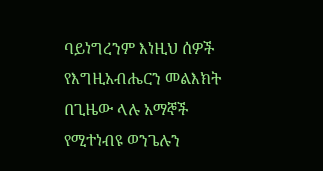ባይነግረንም እነዚህ ሰዎች የእግዚአብሔርን መልእክት በጊዜው ላሉ አማኞች የሚተነብዩ ወንጌሉን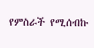የምስራች የሚሰብኩ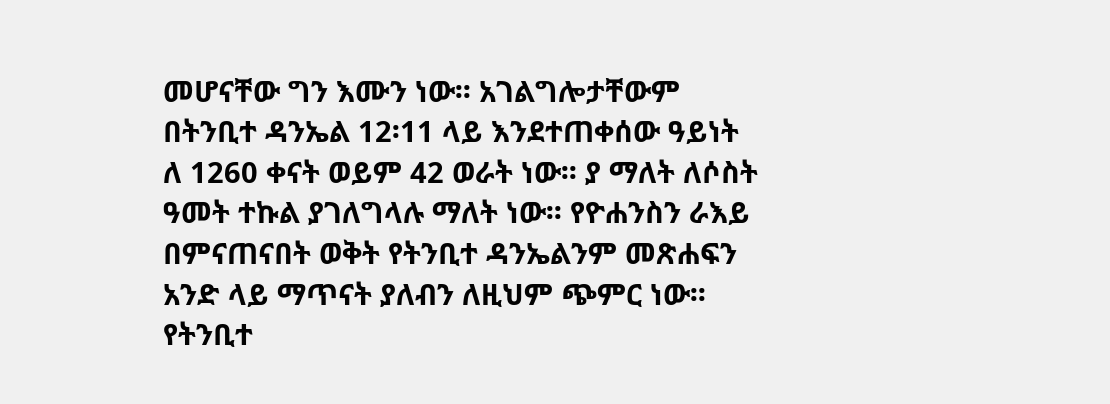መሆናቸው ግን እሙን ነው፡፡ አገልግሎታቸውም በትንቢተ ዳንኤል 12፡11 ላይ እንደተጠቀሰው ዓይነት ለ 1260 ቀናት ወይም 42 ወራት ነው፡፡ ያ ማለት ለሶስት ዓመት ተኩል ያገለግላሉ ማለት ነው፡፡ የዮሐንስን ራእይ በምናጠናበት ወቅት የትንቢተ ዳንኤልንም መጽሐፍን አንድ ላይ ማጥናት ያለብን ለዚህም ጭምር ነው፡፡ የትንቢተ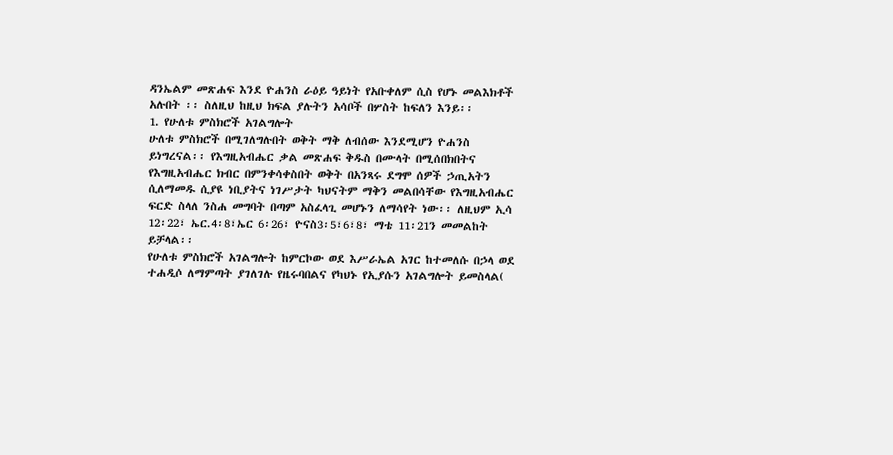ዳንኤልም መጽሐፍ እንደ ዮሐንስ ራዕይ ዓይነት የአቡቀለም ሲስ የሆኑ መልእክቶች አሉበት ፡፡ ስለዚህ ከዚህ ክፍል ያሉትን አሳቦች በሦስት ከፍለን እንይ፡፡
1. የሁለቱ ምስክሮች አገልግሎት
ሁለቱ ምስክሮች በሚገለግሉበት ወቅት ማቅ ለብሰው እንደሚሆን ዮሐንስ ይነግረናል፡፡ የእግዚአብሔር ቃል መጽሐፍ ቅዱስ በሙላት በሚሰበክበትና የእግዚአብሔር ክብር በምንቀሳቀስበት ወቅት በአንጻሩ ደግሞ ሰዎች ኃጢአትን ሲለማመዱ ሲያዩ ነቢያትና ነገሥታት ካህናትም ማቅን መልበሳቸው የእግዚአብሔር ፍርድ ስላለ ንስሐ መግባት በጣም አስፈላጊ መሆኑን ለማሳየት ነው፡፡ ለዚህም ኢሳ 12፡22፣ ኤር.4፡8፣ኤር 6፡26፣ ዮናስ3፡5፣6፣8፣ ማቴ 11፡21ን መመልከት ይቻላል፡፡
የሁለቱ ምስክሮች አገልግሎት ከምርኮው ወደ እሥራኤል አገር ከተመለሱ በኃላ ወደ ተሐዲሶ ለማምጣት ያገለገሉ የዜሩባበልና የካህኑ የኢያሱን አገልግሎት ይመስላል(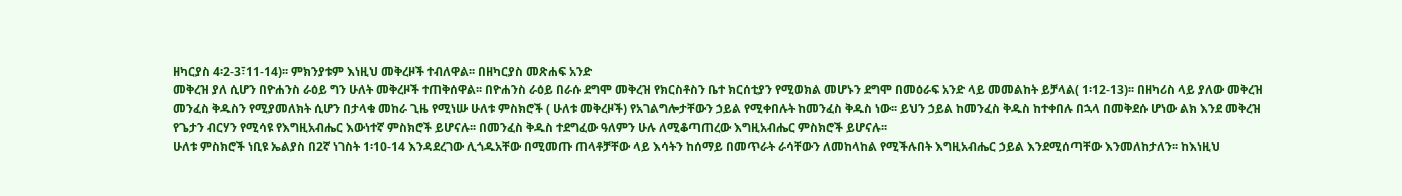ዘካርያስ 4፡2-3፣11-14)፡፡ ምክንያቱም እነዚህ መቅረዞች ተብለዋል፡፡ በዘካርያስ መጽሐፍ አንድ
መቅረዝ ያለ ሲሆን በዮሐንስ ራዕይ ግን ሁለት መቅረዞች ተጠቅሰዋል፡፡ በዮሐንስ ራዕይ በራሱ ደግሞ መቅረዝ የክርስቶስን ቤተ ክርሰቲያን የሚወክል መሆኑን ደግሞ በመዕራፍ አንድ ላይ መመልከት ይቻላል( 1፡12-13)፡፡ በዘካሪስ ላይ ያለው መቅረዝ መንፈስ ቅዱስን የሚያመለክት ሲሆን በታላቁ መከራ ጊዜ የሚነሡ ሁለቱ ምስክሮች ( ሁለቱ መቅረዞች) የአገልግሎታቸውን ኃይል የሚቀበሉት ከመንፈስ ቅዱስ ነው፡፡ ይህን ኃይል ከመንፈስ ቅዱስ ከተቀበሉ በኋላ በመቅደሱ ሆነው ልክ እንደ መቅረዝ የጌታን ብርሃን የሚሳዩ የእግዚአብሔር እውነተኛ ምስክሮች ይሆናሉ፡፡ በመንፈስ ቅዱስ ተደግፈው ዓለምን ሁሉ ለሚቆጣጠረው እግዚአብሔር ምስክሮች ይሆናሉ፡፡
ሁለቱ ምስክሮች ነቢዩ ኤልያስ በ2ኛ ነገስት 1፡10-14 እንዳደረገው ሊጎዱአቸው በሚመጡ ጠላቶቻቸው ላይ እሳትን ከሰማይ በመጥራት ራሳቸውን ለመከላከል የሚችሉበት እግዚአብሔር ኃይል እንደሚሰጣቸው እንመለከታለን፡፡ ከእነዚህ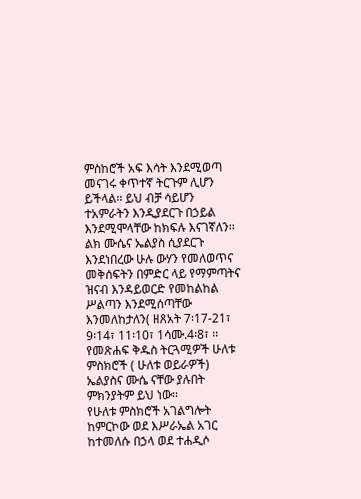ምስከሮች አፍ እሳት እንደሚወጣ መናገሩ ቀጥተኛ ትርጉም ሊሆን ይችላል፡፡ ይህ ብቻ ሳይሆን ተአምራትን እንዲያደርጉ በኃይል እንደሚሞላቸው ከክፍሉ እናገኛለን፡፡ ልክ ሙሴና ኤልያስ ሲያደርጉ እንደነበረው ሁሉ ውሃን የመለወጥና መቅሰፍትን በምድር ላይ የማምጣትና ዝናብ እንዳይወርድ የመከልከል ሥልጣን እንደሚሰጣቸው እንመለከታለን( ዘጸአት 7፡17-21፣ 9፡14፣ 11፡10፣ 1ሳሙ.4፡8፣ ፡፡ የመጽሐፍ ቅዱስ ትርጓሚዎች ሁለቱ ምስክሮች ( ሁለቱ ወይራዎች) ኤልያስና ሙሴ ናቸው ያሉበት ምክንያትም ይህ ነው፡፡
የሁለቱ ምስክሮች አገልግሎት ከምርኮው ወደ እሥራኤል አገር ከተመለሱ በኃላ ወደ ተሐዲሶ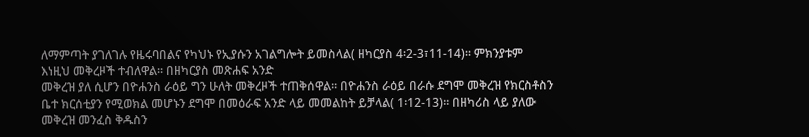ለማምጣት ያገለገሉ የዜሩባበልና የካህኑ የኢያሱን አገልግሎት ይመስላል( ዘካርያስ 4፡2-3፣11-14)፡፡ ምክንያቱም እነዚህ መቅረዞች ተብለዋል፡፡ በዘካርያስ መጽሐፍ አንድ
መቅረዝ ያለ ሲሆን በዮሐንስ ራዕይ ግን ሁለት መቅረዞች ተጠቅሰዋል፡፡ በዮሐንስ ራዕይ በራሱ ደግሞ መቅረዝ የክርስቶስን ቤተ ክርሰቲያን የሚወክል መሆኑን ደግሞ በመዕራፍ አንድ ላይ መመልከት ይቻላል( 1፡12-13)፡፡ በዘካሪስ ላይ ያለው መቅረዝ መንፈስ ቅዱስን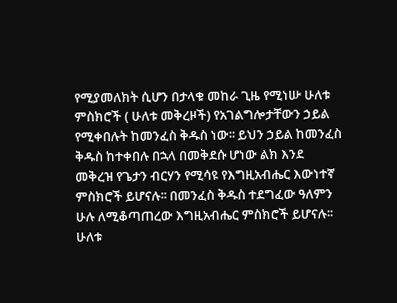የሚያመለክት ሲሆን በታላቁ መከራ ጊዜ የሚነሡ ሁለቱ ምስክሮች ( ሁለቱ መቅረዞች) የአገልግሎታቸውን ኃይል የሚቀበሉት ከመንፈስ ቅዱስ ነው፡፡ ይህን ኃይል ከመንፈስ ቅዱስ ከተቀበሉ በኋላ በመቅደሱ ሆነው ልክ እንደ መቅረዝ የጌታን ብርሃን የሚሳዩ የእግዚአብሔር እውነተኛ ምስክሮች ይሆናሉ፡፡ በመንፈስ ቅዱስ ተደግፈው ዓለምን ሁሉ ለሚቆጣጠረው እግዚአብሔር ምስክሮች ይሆናሉ፡፡
ሁለቱ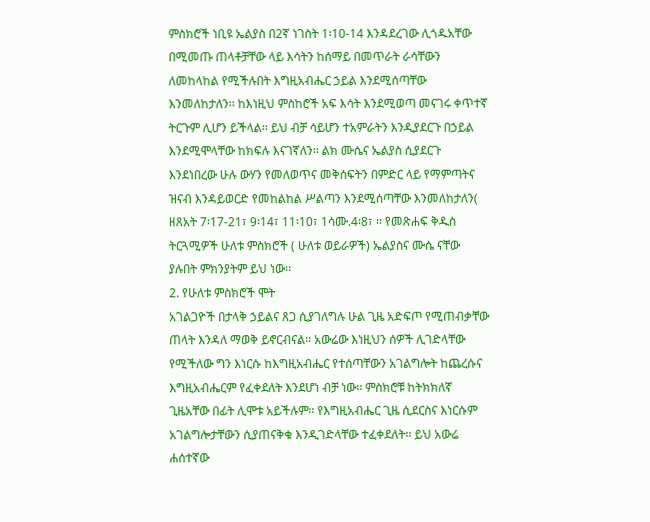ምስክሮች ነቢዩ ኤልያስ በ2ኛ ነገስት 1፡10-14 እንዳደረገው ሊጎዱአቸው በሚመጡ ጠላቶቻቸው ላይ እሳትን ከሰማይ በመጥራት ራሳቸውን ለመከላከል የሚችሉበት እግዚአብሔር ኃይል እንደሚሰጣቸው እንመለከታለን፡፡ ከእነዚህ ምስከሮች አፍ እሳት እንደሚወጣ መናገሩ ቀጥተኛ ትርጉም ሊሆን ይችላል፡፡ ይህ ብቻ ሳይሆን ተአምራትን እንዲያደርጉ በኃይል እንደሚሞላቸው ከክፍሉ እናገኛለን፡፡ ልክ ሙሴና ኤልያስ ሲያደርጉ እንደነበረው ሁሉ ውሃን የመለወጥና መቅሰፍትን በምድር ላይ የማምጣትና ዝናብ እንዳይወርድ የመከልከል ሥልጣን እንደሚሰጣቸው እንመለከታለን( ዘጸአት 7፡17-21፣ 9፡14፣ 11፡10፣ 1ሳሙ.4፡8፣ ፡፡ የመጽሐፍ ቅዱስ ትርጓሚዎች ሁለቱ ምስክሮች ( ሁለቱ ወይራዎች) ኤልያስና ሙሴ ናቸው ያሉበት ምክንያትም ይህ ነው፡፡
2. የሁለቱ ምስክሮች ሞት
አገልጋዮች በታላቅ ኃይልና ጸጋ ሲያገለግሉ ሁል ጊዜ አድፍጦ የሚጠብቃቸው ጠላት እንዳለ ማወቅ ይኖርብናል፡፡ አውሬው እነዚህን ሰዎች ሊገድላቸው የሚችለው ግን እነርሱ ከእግዚአብሔር የተሰጣቸውን አገልግሎት ከጨረሱና እግዚአብሔርም የፈቀደለት እንደሆነ ብቻ ነው፡፡ ምስክሮቹ ከትክክለኛ ጊዜአቸው በፊት ሊሞቱ አይችሉም፡፡ የእግዚአብሔር ጊዜ ሲደርስና እነርሱም አገልግሎታቸውን ሲያጠናቅቁ እንዲገድላቸው ተፈቀደለት፡፡ ይህ አውሬ ሐሰተኛው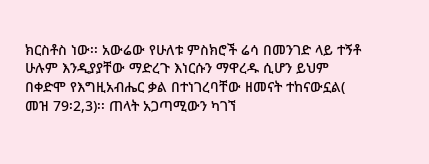ክርስቶስ ነው፡፡ አውሬው የሁለቱ ምስክሮች ሬሳ በመንገድ ላይ ተኝቶ ሁሉም እንዲያያቸው ማድረጉ እነርሱን ማዋረዱ ሲሆን ይህም በቀድሞ የእግዚአብሔር ቃል በተነገረባቸው ዘመናት ተከናውኗል( መዝ 79፡2,3)፡፡ ጠላት አጋጣሚውን ካገኘ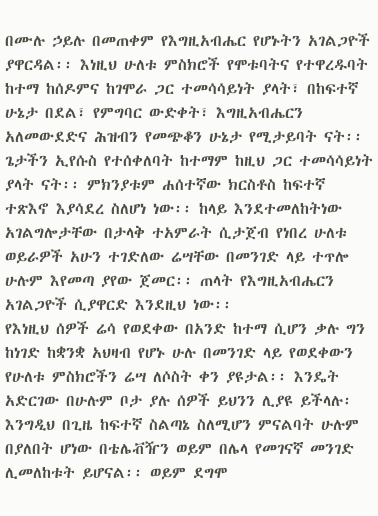በሙሉ ኃይሉ በመጠቀም የእግዚአብሔር የሆኑትን አገልጋዮች ያዋርዳል፡፡ እነዚህ ሁለቱ ምስክሮች የሞቱባትና የተዋረዱባት ከተማ ከሰዶምና ከገሞራ ጋር ተመሳሳይነት ያላት፣ በከፍተኛ ሁኔታ በደል፣ የምግባር ውድቀት፣ እግዚአብሔርን አለመውደድና ሕዝብን የመጭቆን ሁኔታ የሚታይባት ናት፡፡ ጌታችን ኢየሱስ የተሰቀለባት ከተማም ከዚህ ጋር ተመሳሳይነት ያላት ናት፡፡ ምክንያቱም ሐሰተኛው ክርስቶስ ከፍተኛ ተጽእኖ እያሳደረ ስለሆነ ነው፡፡ ከላይ እንደተመለከትነው አገልግሎታቸው በታላቅ ተአምራት ሲታጀብ የነበረ ሁለቱ ወይራዎች አሁን ተገድለው ሬሣቸው በመንገድ ላይ ተጥሎ ሁሉም እየመጣ ያየው ጀመር፡፡ ጠላት የእግዚአብሔርን አገልጋዮች ሲያዋርድ እንደዚህ ነው፡፡
የእነዚህ ሰዎች ሬሳ የወደቀው በአንድ ከተማ ሲሆን ቃሉ ግን ከነገድ ከቋንቋ አህዛብ የሆኑ ሁሉ በመንገድ ላይ የወደቀውን የሁለቱ ምስክሮችን ሬሣ ለሶስት ቀን ያዩታል፡፡ እንዴት አድርገው በሁሉም ቦታ ያሉ ሰዎች ይህንን ሊያዩ ይችላሉ፡ እንግዲህ በጊዜ ከፍተኛ ስልጣኔ ስለሚሆን ምናልባት ሁሉም በያለበት ሆነው በቴሌቭዥን ወይም በሌላ የመገናኛ መንገድ ሊመለከቱት ይሆናል፡፡ ወይም ደግሞ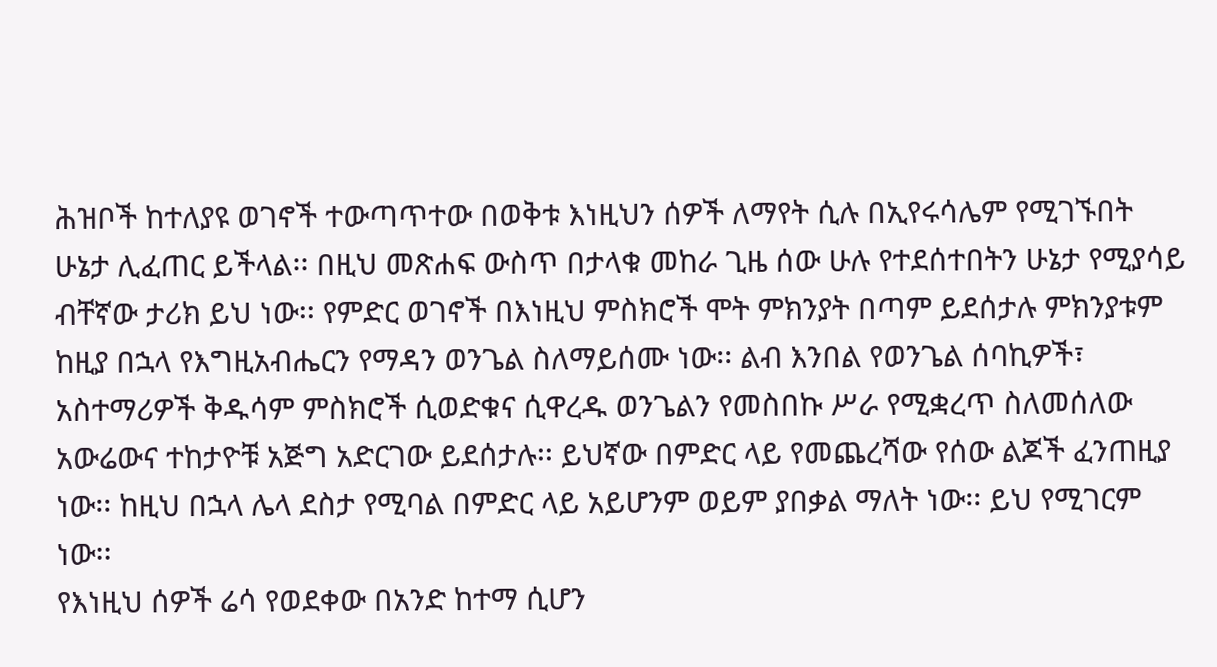ሕዝቦች ከተለያዩ ወገኖች ተውጣጥተው በወቅቱ እነዚህን ሰዎች ለማየት ሲሉ በኢየሩሳሌም የሚገኙበት ሁኔታ ሊፈጠር ይችላል፡፡ በዚህ መጽሐፍ ውስጥ በታላቁ መከራ ጊዜ ሰው ሁሉ የተደሰተበትን ሁኔታ የሚያሳይ ብቸኛው ታሪክ ይህ ነው፡፡ የምድር ወገኖች በእነዚህ ምስክሮች ሞት ምክንያት በጣም ይደሰታሉ ምክንያቱም ከዚያ በኋላ የእግዚአብሔርን የማዳን ወንጌል ስለማይሰሙ ነው፡፡ ልብ እንበል የወንጌል ሰባኪዎች፣ አስተማሪዎች ቅዱሳም ምስክሮች ሲወድቁና ሲዋረዱ ወንጌልን የመስበኩ ሥራ የሚቋረጥ ስለመሰለው አውሬውና ተከታዮቹ አጅግ አድርገው ይደሰታሉ፡፡ ይህኛው በምድር ላይ የመጨረሻው የሰው ልጆች ፈንጠዚያ ነው፡፡ ከዚህ በኋላ ሌላ ደስታ የሚባል በምድር ላይ አይሆንም ወይም ያበቃል ማለት ነው፡፡ ይህ የሚገርም ነው፡፡
የእነዚህ ሰዎች ሬሳ የወደቀው በአንድ ከተማ ሲሆን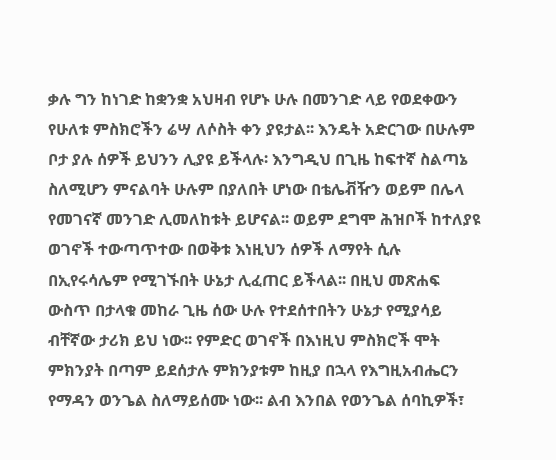ቃሉ ግን ከነገድ ከቋንቋ አህዛብ የሆኑ ሁሉ በመንገድ ላይ የወደቀውን የሁለቱ ምስክሮችን ሬሣ ለሶስት ቀን ያዩታል፡፡ እንዴት አድርገው በሁሉም ቦታ ያሉ ሰዎች ይህንን ሊያዩ ይችላሉ፡ እንግዲህ በጊዜ ከፍተኛ ስልጣኔ ስለሚሆን ምናልባት ሁሉም በያለበት ሆነው በቴሌቭዥን ወይም በሌላ የመገናኛ መንገድ ሊመለከቱት ይሆናል፡፡ ወይም ደግሞ ሕዝቦች ከተለያዩ ወገኖች ተውጣጥተው በወቅቱ እነዚህን ሰዎች ለማየት ሲሉ በኢየሩሳሌም የሚገኙበት ሁኔታ ሊፈጠር ይችላል፡፡ በዚህ መጽሐፍ ውስጥ በታላቁ መከራ ጊዜ ሰው ሁሉ የተደሰተበትን ሁኔታ የሚያሳይ ብቸኛው ታሪክ ይህ ነው፡፡ የምድር ወገኖች በእነዚህ ምስክሮች ሞት ምክንያት በጣም ይደሰታሉ ምክንያቱም ከዚያ በኋላ የእግዚአብሔርን የማዳን ወንጌል ስለማይሰሙ ነው፡፡ ልብ እንበል የወንጌል ሰባኪዎች፣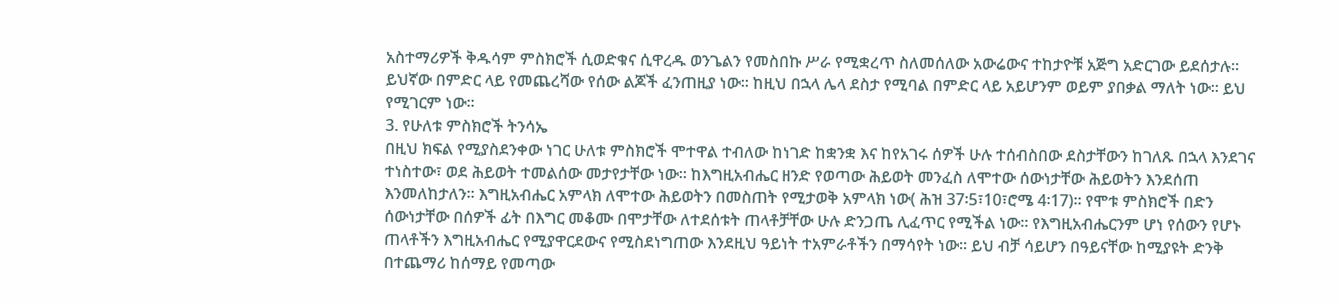አስተማሪዎች ቅዱሳም ምስክሮች ሲወድቁና ሲዋረዱ ወንጌልን የመስበኩ ሥራ የሚቋረጥ ስለመሰለው አውሬውና ተከታዮቹ አጅግ አድርገው ይደሰታሉ፡፡ ይህኛው በምድር ላይ የመጨረሻው የሰው ልጆች ፈንጠዚያ ነው፡፡ ከዚህ በኋላ ሌላ ደስታ የሚባል በምድር ላይ አይሆንም ወይም ያበቃል ማለት ነው፡፡ ይህ የሚገርም ነው፡፡
3. የሁለቱ ምስክሮች ትንሳኤ
በዚህ ክፍል የሚያስደንቀው ነገር ሁለቱ ምስክሮች ሞተዋል ተብለው ከነገድ ከቋንቋ እና ከየአገሩ ሰዎች ሁሉ ተሰብስበው ደስታቸውን ከገለጹ በኋላ እንደገና ተነስተው፣ ወደ ሕይወት ተመልሰው መታየታቸው ነው፡፡ ከእግዚአብሔር ዘንድ የወጣው ሕይወት መንፈስ ለሞተው ሰውነታቸው ሕይወትን እንደሰጠ እንመለከታለን፡፡ እግዚአብሔር አምላክ ለሞተው ሕይወትን በመስጠት የሚታወቅ አምላክ ነው( ሕዝ 37፡5፣10፣ሮሜ 4፡17)፡፡ የሞቱ ምስክሮች በድን ሰውነታቸው በሰዎች ፊት በእግር መቆሙ በሞታቸው ለተደሰቱት ጠላቶቻቸው ሁሉ ድንጋጤ ሊፈጥር የሚችል ነው፡፡ የእግዚአብሔርንም ሆነ የሰውን የሆኑ ጠላቶችን እግዚአብሔር የሚያዋርደውና የሚስደነግጠው እንደዚህ ዓይነት ተአምራቶችን በማሳየት ነው፡፡ ይህ ብቻ ሳይሆን በዓይናቸው ከሚያዩት ድንቅ በተጨማሪ ከሰማይ የመጣው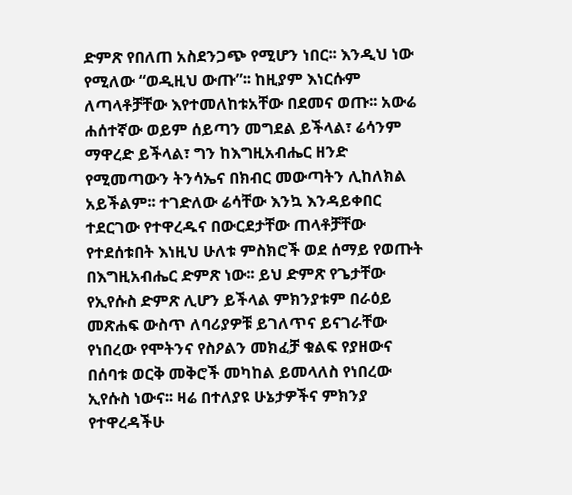ድምጽ የበለጠ አስደንጋጭ የሚሆን ነበር፡፡ እንዲህ ነው የሚለው “ወዲዚህ ውጡ”፡፡ ከዚያም እነርሱም ለጣላቶቻቸው እየተመለከቱአቸው በደመና ወጡ፡፡ አውሬ ሐሰተኛው ወይም ሰይጣን መግደል ይችላል፣ ሬሳንም ማዋረድ ይችላል፣ ግን ከእግዚአብሔር ዘንድ የሚመጣውን ትንሳኤና በክብር መውጣትን ሊከለክል አይችልም፡፡ ተገድለው ሬሳቸው እንኳ እንዳይቀበር ተደርገው የተዋረዱና በውርደታቸው ጠላቶቻቸው የተደሰቱበት እነዚህ ሁለቱ ምስክሮች ወደ ሰማይ የወጡት በእግዚአብሔር ድምጽ ነው፡፡ ይህ ድምጽ የጌታቸው የኢየሱስ ድምጽ ሊሆን ይችላል ምክንያቱም በራዕይ መጽሐፍ ውስጥ ለባሪያዎቹ ይገለጥና ይናገራቸው የነበረው የሞትንና የስዖልን መክፈቻ ቁልፍ የያዘውና በሰባቱ ወርቅ መቅሮች መካከል ይመላለስ የነበረው ኢየሱስ ነውና፡፡ ዛሬ በተለያዩ ሁኔታዎችና ምክንያ የተዋረዳችሁ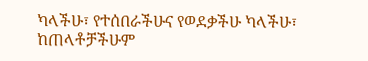ካላችሁ፣ የተሰበራችሁና የወደቃችሁ ካላችሁ፣ ከጠላቶቻችሁም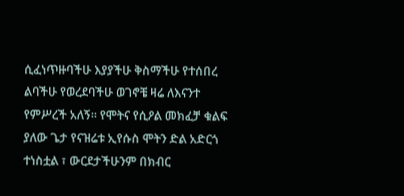ሲፈነጥዙባችሁ እያያችሁ ቅስማችሁ የተሰበረ ልባችሁ የወረደባችሁ ወገኖቼ ዛሬ ለእናንተ የምሥረች አለኝ፡፡ የሞትና የሲዖል መክፈቻ ቁልፍ ያለው ጌታ የናዝሬቱ ኢየሱስ ሞትን ድል አድርጎ ተነስቷል ፣ ውርደታችሁንም በክብር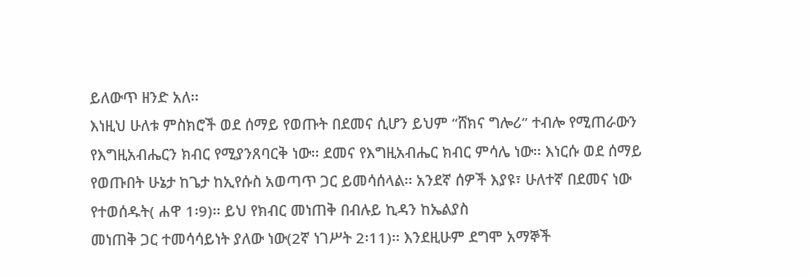ይለውጥ ዘንድ አለ፡፡
እነዚህ ሁለቱ ምስክሮች ወደ ሰማይ የወጡት በደመና ሲሆን ይህም “ሸክና ግሎሪ” ተብሎ የሚጠራውን የእግዚአብሔርን ክብር የሚያንጸባርቅ ነው፡፡ ደመና የእግዚአብሔር ክብር ምሳሌ ነው፡፡ እነርሱ ወደ ሰማይ የወጡበት ሁኔታ ከጌታ ከኢየሱስ አወጣጥ ጋር ይመሳሰላል፡፡ አንደኛ ሰዎች እያዩ፣ ሁለተኛ በደመና ነው የተወሰዱት( ሐዋ 1፡9)፡፡ ይህ የክብር መነጠቅ በብሉይ ኪዳን ከኤልያስ
መነጠቅ ጋር ተመሳሳይነት ያለው ነው(2ኛ ነገሥት 2፡11)፡፡ እንደዚሁም ደግሞ አማኞች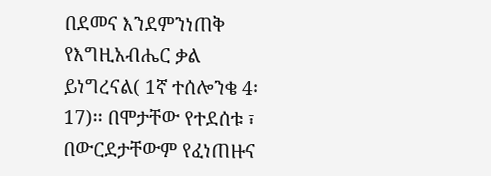በደመና እንደምንነጠቅ የእግዚአብሔር ቃል ይነግረናል( 1ኛ ተሰሎንቄ 4፡17)፡፡ በሞታቸው የተደሰቱ ፣ በውርደታቸውም የፈነጠዙና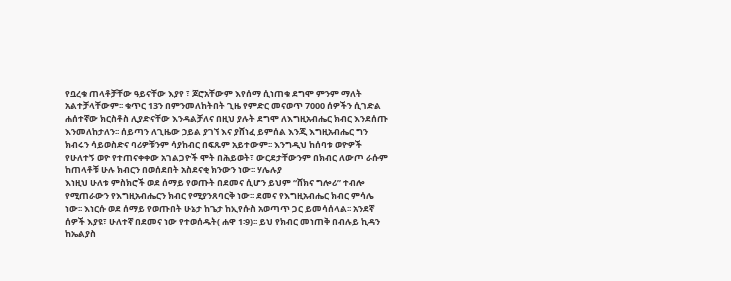የቧረቁ ጠላቶቻቸው ዓይናቸው እያየ ፣ ጆሮአቸውም እየሰማ ሲነጠቁ ደግሞ ምንም ማለት አልተቻላቸውም፡፡ ቁጥር 13ን በምንመለከትበት ጊዜ የምድር መናወጥ 7000 ሰዎችን ሲገድል ሐሰተኛው ክርስቶስ ሊያድናቸው እንዳልቻለና በዚህ ያሉት ደግሞ ለእግዚአብሔር ክብር እንደሰጡ እንመለከታለን፡፡ ሰይጣን ለጊዜው ኃይል ያገኘ እና ያሸነፈ ይምሰል እንጂ እግዚአብሔር ግን ክብሩን ሳይወስድና ባሪዎቹንም ሳያከብር በፍጹም አይተውም፡፡ እንግዲህ ከሰባቱ ወዮዎች የሁለተኝ ወዮ የተጠናቀቀው አገልጋዮች ሞት በሕይወት፣ ውርደታቸውንም በክብር ለውጦ ራሱም ከጠላቶቹ ሁሉ ክብርን በወሰደበት አስደናቂ ክንውን ነው፡፡ ሃሌሉያ
እነዚህ ሁለቱ ምስክሮች ወደ ሰማይ የወጡት በደመና ሲሆን ይህም “ሸክና ግሎሪ” ተብሎ የሚጠራውን የእግዚአብሔርን ክብር የሚያንጸባርቅ ነው፡፡ ደመና የእግዚአብሔር ክብር ምሳሌ ነው፡፡ እነርሱ ወደ ሰማይ የወጡበት ሁኔታ ከጌታ ከኢየሱስ አወጣጥ ጋር ይመሳሰላል፡፡ አንደኛ ሰዎች እያዩ፣ ሁለተኛ በደመና ነው የተወሰዱት( ሐዋ 1፡9)፡፡ ይህ የክብር መነጠቅ በብሉይ ኪዳን ከኤልያስ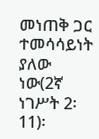መነጠቅ ጋር ተመሳሳይነት ያለው ነው(2ኛ ነገሥት 2፡11)፡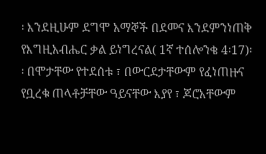፡ እንደዚሁም ደግሞ አማኞች በደመና እንደምንነጠቅ የእግዚአብሔር ቃል ይነግረናል( 1ኛ ተሰሎንቄ 4፡17)፡፡ በሞታቸው የተደሰቱ ፣ በውርደታቸውም የፈነጠዙና የቧረቁ ጠላቶቻቸው ዓይናቸው እያየ ፣ ጆሮአቸውም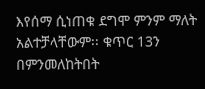እየሰማ ሲነጠቁ ደግሞ ምንም ማለት አልተቻላቸውም፡፡ ቁጥር 13ን በምንመለከትበት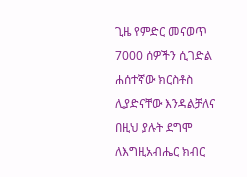ጊዜ የምድር መናወጥ 7000 ሰዎችን ሲገድል ሐሰተኛው ክርስቶስ ሊያድናቸው እንዳልቻለና በዚህ ያሉት ደግሞ ለእግዚአብሔር ክብር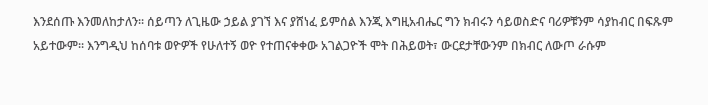እንደሰጡ እንመለከታለን፡፡ ሰይጣን ለጊዜው ኃይል ያገኘ እና ያሸነፈ ይምሰል እንጂ እግዚአብሔር ግን ክብሩን ሳይወስድና ባሪዎቹንም ሳያከብር በፍጹም አይተውም፡፡ እንግዲህ ከሰባቱ ወዮዎች የሁለተኝ ወዮ የተጠናቀቀው አገልጋዮች ሞት በሕይወት፣ ውርደታቸውንም በክብር ለውጦ ራሱም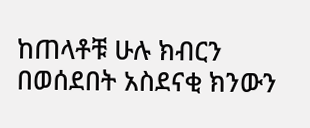ከጠላቶቹ ሁሉ ክብርን በወሰደበት አስደናቂ ክንውን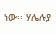ነው፡፡ ሃሌሉያ